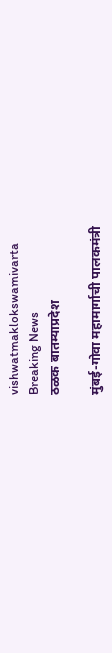vishwatmaklokswamivarta
Breaking News
ठळक बातम्याप्रदेश

मुंबई-गोवा महामार्गाची पालकमंत्री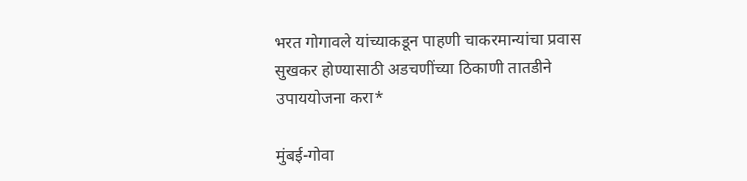भरत गोगावले यांच्याकडून पाहणी चाकरमान्यांचा प्रवास सुखकर होण्यासाठी अडचणींच्या ठिकाणी तातडीने उपाययोजना करा*

मुंबई-गोवा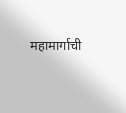महामार्गाची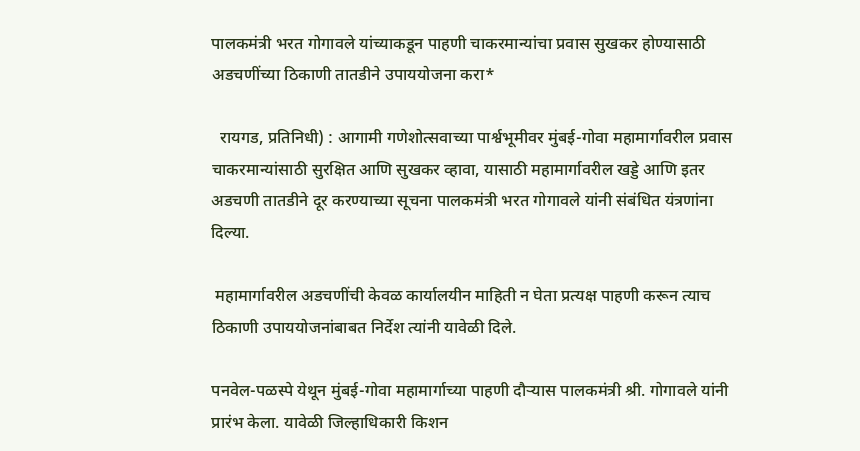पालकमंत्री भरत गोगावले यांच्याकडून पाहणी चाकरमान्यांचा प्रवास सुखकर होण्यासाठी अडचणींच्या ठिकाणी तातडीने उपाययोजना करा*

  रायगड, प्रतिनिधी) : आगामी गणेशोत्सवाच्या पार्श्वभूमीवर मुंबई-गोवा महामार्गावरील प्रवास चाकरमान्यांसाठी सुरक्षित आणि सुखकर व्हावा, यासाठी महामार्गावरील खड्डे आणि इतर अडचणी तातडीने दूर करण्याच्या सूचना पालकमंत्री भरत गोगावले यांनी संबंधित यंत्रणांना दिल्या.

 महामार्गावरील अडचणींची केवळ कार्यालयीन माहिती न घेता प्रत्यक्ष पाहणी करून त्याच ठिकाणी उपाययोजनांबाबत निर्देश त्यांनी यावेळी दिले.

पनवेल-पळस्पे येथून मुंबई-गोवा महामार्गाच्या पाहणी दौऱ्यास पालकमंत्री श्री. गोगावले यांनी प्रारंभ केला. यावेळी जिल्हाधिकारी किशन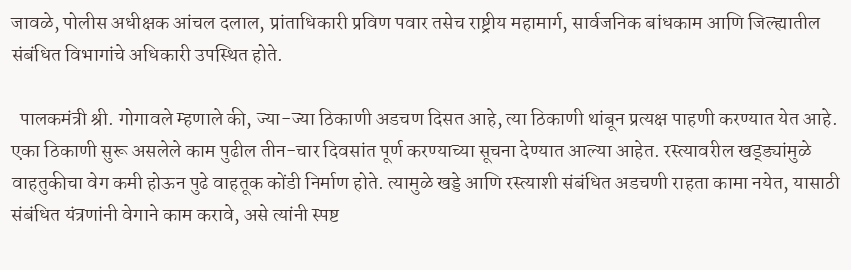जावळे, पोलीस अधीक्षक आंचल दलाल, प्रांताधिकारी प्रविण पवार तसेच राष्ट्रीय महामार्ग, सार्वजनिक बांधकाम आणि जिल्ह्यातील संबंधित विभागांचे अधिकारी उपस्थित होते.

  पालकमंत्री श्री. गोगावले म्हणाले की, ज्या-ज्या ठिकाणी अडचण दिसत आहे, त्या ठिकाणी थांबून प्रत्यक्ष पाहणी करण्यात येत आहे. एका ठिकाणी सुरू असलेले काम पुढील तीन-चार दिवसांत पूर्ण करण्याच्या सूचना देण्यात आल्या आहेत. रस्त्यावरील खड्ड्यांमुळे वाहतुकीचा वेग कमी होऊन पुढे वाहतूक कोंडी निर्माण होते. त्यामुळे खड्डे आणि रस्त्याशी संबंधित अडचणी राहता कामा नयेत, यासाठी संबंधित यंत्रणांनी वेगाने काम करावे, असे त्यांनी स्पष्ट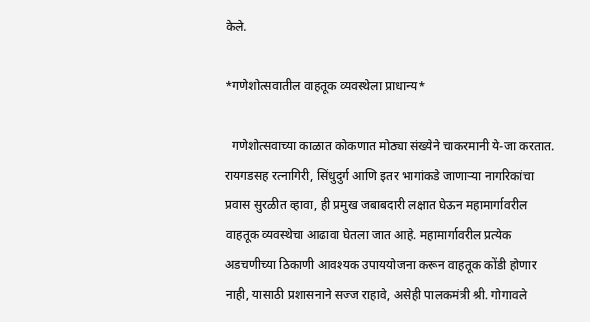केले.

*गणेशोत्सवातील वाहतूक व्यवस्थेला प्राधान्य*

  गणेशोत्सवाच्या काळात कोकणात मोठ्या संख्येने चाकरमानी ये-जा करतात. रायगडसह रत्नागिरी, सिंधुदुर्ग आणि इतर भागांकडे जाणाऱ्या नागरिकांचा प्रवास सुरळीत व्हावा, ही प्रमुख जबाबदारी लक्षात घेऊन महामार्गावरील वाहतूक व्यवस्थेचा आढावा घेतला जात आहे. महामार्गावरील प्रत्येक अडचणीच्या ठिकाणी आवश्यक उपाययोजना करून वाहतूक कोंडी होणार नाही, यासाठी प्रशासनाने सज्ज राहावे, असेही पालकमंत्री श्री. गोगावले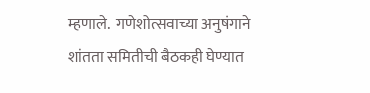म्हणाले.  गणेशोत्सवाच्या अनुषंगाने शांतता समितीची बैठकही घेण्यात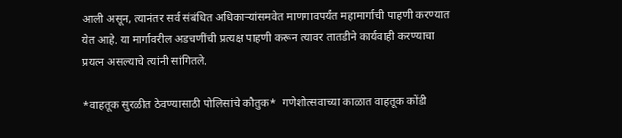आली असून, त्यानंतर सर्व संबंधित अधिकाऱ्यांसमवेत माणगावपर्यंत महामार्गाची पाहणी करण्यात येत आहे. या मार्गावरील अडचणींची प्रत्यक्ष पाहणी करून त्यावर तातडीने कार्यवाही करण्याचा प्रयत्न असल्याचे त्यांनी सांगितले.

*वाहतूक सुरळीत ठेवण्यासाठी पोलिसांचे कौतुक*  गणेशोत्सवाच्या काळात वाहतूक कोंडी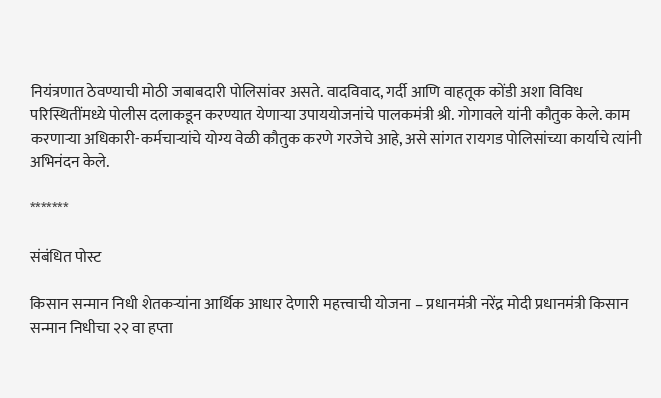नियंत्रणात ठेवण्याची मोठी जबाबदारी पोलिसांवर असते. वादविवाद, गर्दी आणि वाहतूक कोंडी अशा विविध परिस्थितींमध्ये पोलीस दलाकडून करण्यात येणाऱ्या उपाययोजनांचे पालकमंत्री श्री. गोगावले यांनी कौतुक केले. काम करणाऱ्या अधिकारी-कर्मचाऱ्यांचे योग्य वेळी कौतुक करणे गरजेचे आहे, असे सांगत रायगड पोलिसांच्या कार्याचे त्यांनी अभिनंदन केले.

*******

संबंधित पोस्ट

किसान सन्मान निधी शेतकऱ्यांना आर्थिक आधार देणारी महत्त्वाची योजना – प्रधानमंत्री नरेंद्र मोदी प्रधानमंत्री किसान सन्मान निधीचा २२ वा हप्ता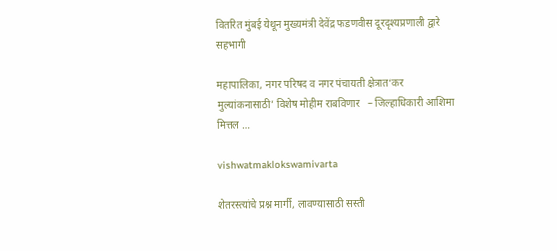वितरित मुंबई येथून मुख्यमंत्री देवेंद्र फडणवीस दूरदृश्यप्रणाली द्वारे सहभागी

महापालिका, नगर परिषद व नगर पंचायती क्षेत्रात‘कर मुल्यांकनासाठी’ विशेष मोहीम राबविणार   – जिल्हाधिकारी आशिमा मित्तल …

vishwatmaklokswamivarta

शेतरस्त्यांचे प्रश्न मार्गी, लावण्यासाठी सस्ती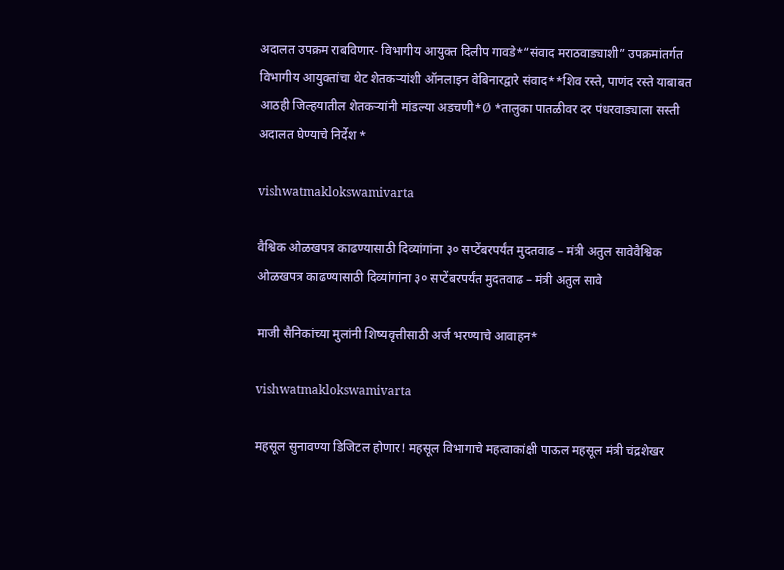अदालत उपक्रम राबविणार- विभागीय आयुक्त दिलीप गावडे*“संवाद मराठवाड्याशी” उपक्रमांतर्गत विभागीय आयुक्तांचा थेट शेतकऱ्यांशी ऑनलाइन वेबिनारद्वारे संवाद**शिव रस्ते, पाणंद रस्ते याबाबत आठही जिल्हयातील शेतकऱ्यांनी मांडल्या अडचणी*Ø *तालुका पातळीवर दर पंधरवाड्याला सस्ती अदालत घेण्याचे निर्देश *

vishwatmaklokswamivarta

वैश्विक ओळखपत्र काढण्यासाठी दिव्यांगांना ३० सप्टेंबरपर्यंत मुदतवाढ – मंत्री अतुल सावेवैश्विक ओळखपत्र काढण्यासाठी दिव्यांगांना ३० सप्टेंबरपर्यंत मुदतवाढ – मंत्री अतुल सावे

माजी सैनिकांच्या मुलांनी शिष्यवृत्तीसाठी अर्ज भरण्याचे आवाहन*

vishwatmaklokswamivarta

महसूल सुनावण्या डिजिटल होणार! महसूल विभागाचे महत्वाकांक्षी पाऊल महसूल मंत्री चंद्रशेखर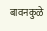बावनकुळे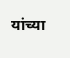यांच्या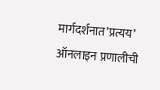मार्गदर्शनात’प्रत्यय’ ऑनलाइन प्रणालीची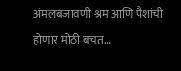अंमलबजावणी श्रम आणि पैशांची होणार मोठी बचत…